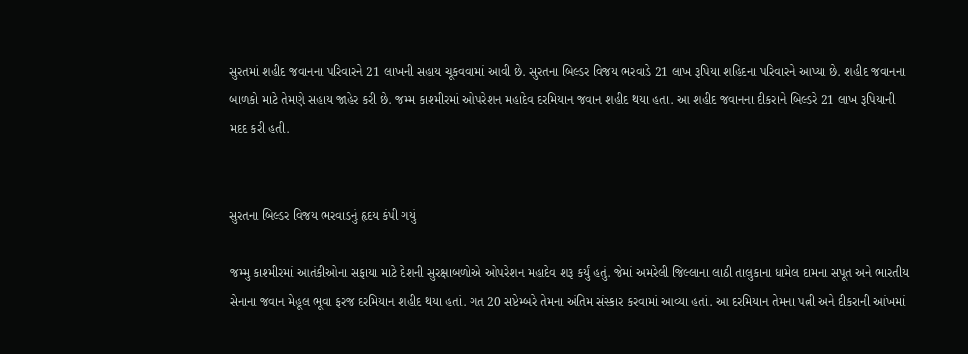સુરતમાં શહીદ જવાનના પરિવારને 21 લાખની સહાય ચૂકવવામાં આવી છે. સુરતના બિલ્ડર વિજય ભરવાડે 21 લાખ રૂપિયા શહિદના પરિવારને આપ્યા છે. શહીદ જવાનના બાળકો માટે તેમણે સહાય જાહેર કરી છે. જમ્મ કાશ્મીરમાં ઓપરેશન મહાદેવ દરમિયાન જવાન શહીદ થયા હતા. આ શહીદ જવાનના દીકરાને બિલ્ડરે 21 લાખ રૂપિયાની મદદ કરી હતી.


સુરતના બિલ્ડર વિજય ભરવાડનું હૃદય કંપી ગયું

જમ્મુ કાશ્મીરમાં આતંકીઓના સફાયા માટે દેશની સુરક્ષાબળોએ ઓપરેશન મહાદેવ શરૂ કર્યું હતું. જેમાં અમરેલી જિલ્લાના લાઠી તાલુકાના ધામેલ દામના સપૂત અને ભારતીય સેનાના જવાન મેહૂલ ભૂવા ફરજ દરમિયાન શહીદ થયા હતાં. ગત 20 સપ્ટેમ્બરે તેમના અંતિમ સંસ્કાર કરવામાં આવ્યા હતાં. આ દરમિયાન તેમના પત્ની અને દીકરાની આંખમાં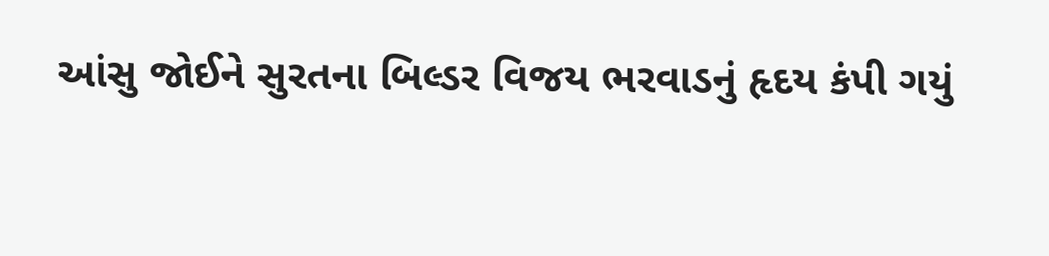આંસુ જોઈને સુરતના બિલ્ડર વિજય ભરવાડનું હૃદય કંપી ગયું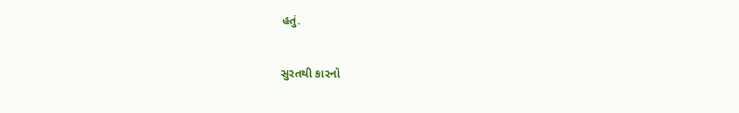હતું.

સુરતથી કારનો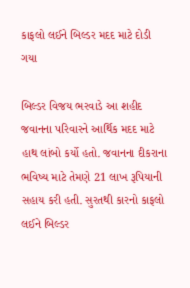કાફલો લઈને બિલ્ડર મદદ માટે દોડી ગયા

બિલ્ડર વિજય ભરવાડે આ શહીદ જવાનના પરિવારને આર્થિક મદદ માટે હાથ લાંબો કર્યો હતો. જવાનના દીકરાના ભવિષ્ય માટે તેમણે 21 લાખ રૂપિયાની સહાય કરી હતી. સુરતથી કારનો કાફલો લઈને બિલ્ડર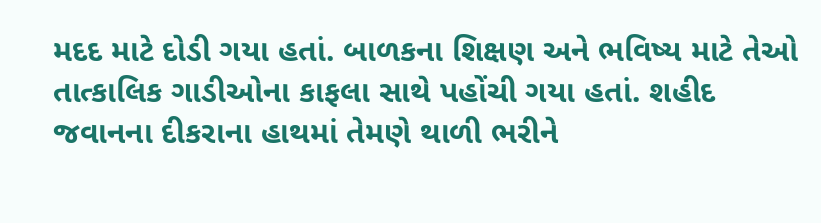મદદ માટે દોડી ગયા હતાં. બાળકના શિક્ષણ અને ભવિષ્ય માટે તેઓ તાત્કાલિક ગાડીઓના કાફલા સાથે પહોંચી ગયા હતાં. શહીદ જવાનના દીકરાના હાથમાં તેમણે થાળી ભરીને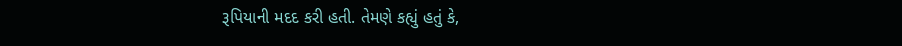રૂપિયાની મદદ કરી હતી. તેમણે કહ્યું હતું કે,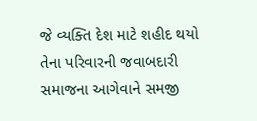જે વ્યક્તિ દેશ માટે શહીદ થયો તેના પરિવારની જવાબદારી સમાજના આગેવાને સમજી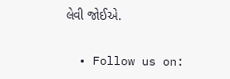લેવી જોઈએ.


  • Follow us on: